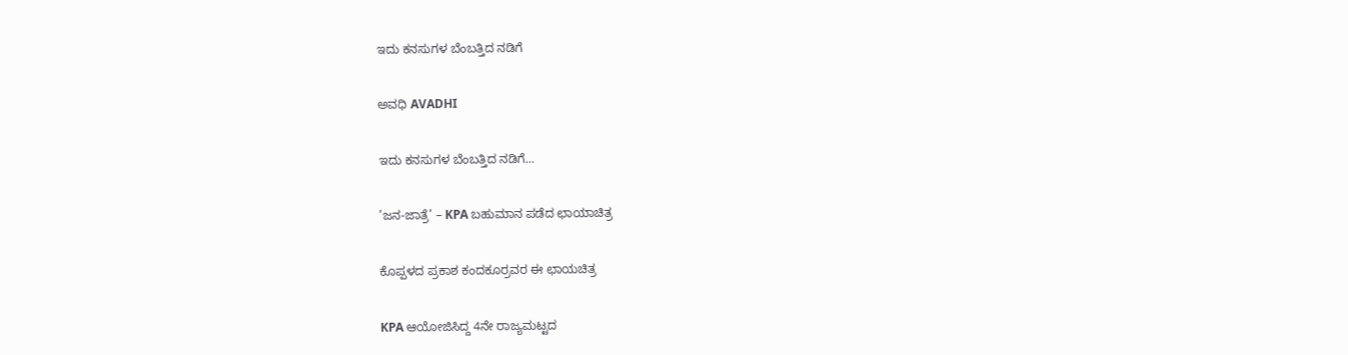ಇದು ಕನಸುಗಳ ಬೆಂಬತ್ತಿದ ನಡಿಗೆ‍

ಅವಧಿ AVADHI

ಇದು ಕನಸುಗಳ ಬೆಂಬತ್ತಿದ ನಡಿಗೆ...

’ಜನ-ಜಾತ್ರೆ’ – KPA ಬಹುಮಾನ ಪಡೆದ ಛಾಯಾಚಿತ್ರ

ಕೊಪ್ಪಳದ ಪ್ರಕಾಶ ಕಂದಕೂರ್‍ರವರ ಈ ಛಾಯಚಿತ್ರ

KPA ಆಯೋಜಿಸಿದ್ದ 4ನೇ ರಾಜ್ಯಮಟ್ಟದ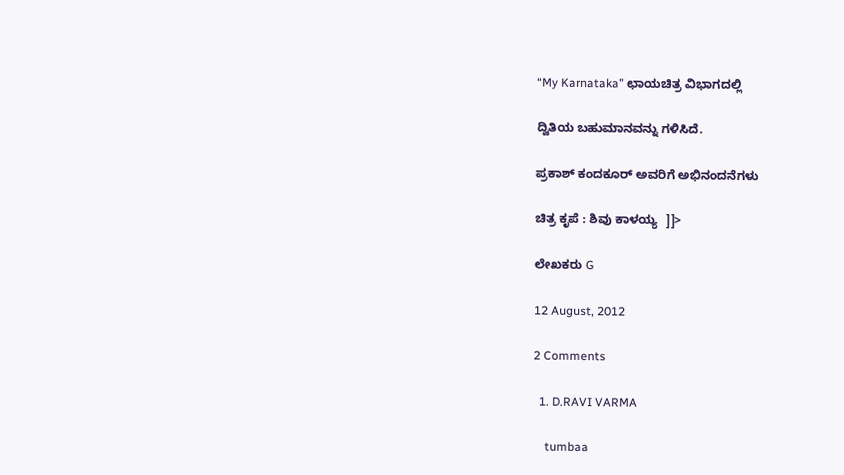“My Karnataka” ಛಾಯಚಿತ್ರ ವಿಭಾಗದಲ್ಲಿ

ದ್ವಿತಿಯ ಬಹುಮಾನವನ್ನು ಗಳಿಸಿದೆ.

ಪ್ರಕಾಶ್ ಕಂದಕೂರ್ ಅವರಿಗೆ ಅಭಿನಂದನೆಗಳು

ಚಿತ್ರ ಕೃಪೆ : ಶಿವು ಕಾಳಯ್ಯ  ]]>

ಲೇಖಕರು G

12 August, 2012

2 Comments

  1. D.RAVI VARMA

    tumbaa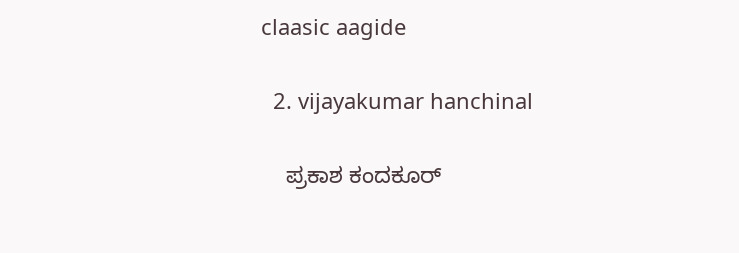claasic aagide

  2. vijayakumar hanchinal

    ಪ್ರಕಾಶ ಕಂದಕೂರ್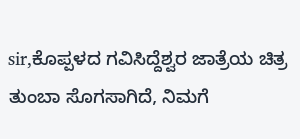sir,ಕೊಪ್ಪಳದ ಗವಿಸಿದ್ದೆಶ್ವರ ಜಾತ್ರೆಯ ಚಿತ್ರ ತುಂಬಾ ಸೊಗಸಾಗಿದೆ, ನಿಮಗೆ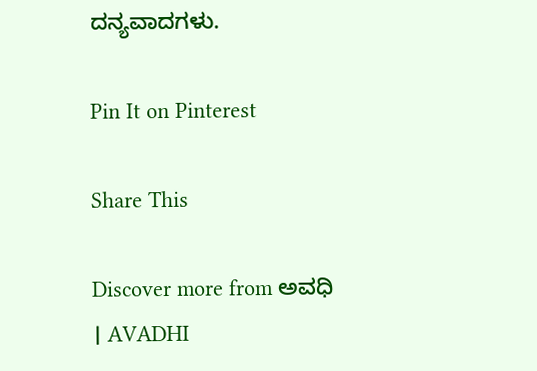ದನ್ಯವಾದಗಳು.

Pin It on Pinterest

Share This

Discover more from ಅವಧಿ । AVADHI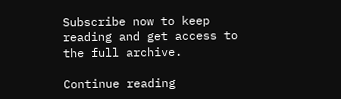Subscribe now to keep reading and get access to the full archive.

Continue reading